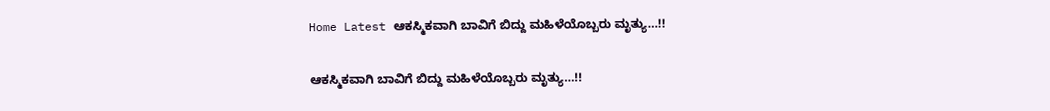Home Latest ಆಕಸ್ಮಿಕವಾಗಿ ಬಾವಿಗೆ ಬಿದ್ದು ಮಹಿಳೆಯೊಬ್ಬರು ಮೃತ್ಯು…!!

ಆಕಸ್ಮಿಕವಾಗಿ ಬಾವಿಗೆ ಬಿದ್ದು ಮಹಿಳೆಯೊಬ್ಬರು ಮೃತ್ಯು…!!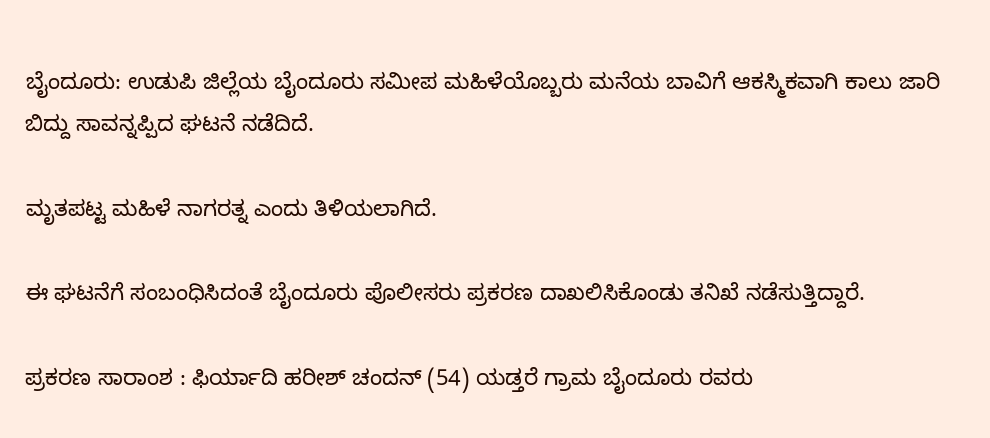ಬೈಂದೂರು: ಉಡುಪಿ ಜಿಲ್ಲೆಯ ಬೈಂದೂರು ಸಮೀಪ ಮಹಿಳೆಯೊಬ್ಬರು ಮನೆಯ ಬಾವಿಗೆ ಆಕಸ್ಮಿಕವಾಗಿ ಕಾಲು ಜಾರಿ ಬಿದ್ದು ಸಾವನ್ನಪ್ಪಿದ ಘಟನೆ ನಡೆದಿದೆ.

ಮೃತಪಟ್ಟ ಮಹಿಳೆ ನಾಗರತ್ನ ಎಂದು ತಿಳಿಯಲಾಗಿದೆ.

ಈ ಘಟನೆಗೆ ಸಂಬಂಧಿಸಿದಂತೆ ಬೈಂದೂರು ಪೊಲೀಸರು ಪ್ರಕರಣ ದಾಖಲಿಸಿಕೊಂಡು ತನಿಖೆ ನಡೆಸುತ್ತಿದ್ದಾರೆ.

ಪ್ರಕರಣ ಸಾರಾಂಶ : ಫಿರ್ಯಾದಿ ಹರೀಶ್‌ ಚಂದನ್‌ (54) ಯಡ್ತರೆ ಗ್ರಾಮ ಬೈಂದೂರು ರವರು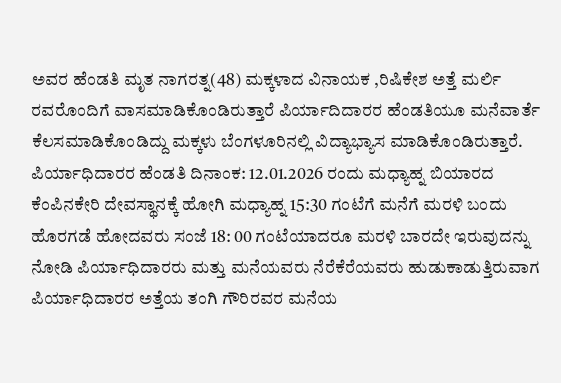ಅವರ ಹೆಂಡತಿ ಮೃತ ನಾಗರತ್ನ(48) ಮಕ್ಕಳಾದ ವಿನಾಯಕ ,ರಿಷಿಕೇಶ ಅತ್ತೆ ಮರ್ಲಿ ರವರೊಂದಿಗೆ ವಾಸಮಾಡಿಕೊಂಡಿರುತ್ತಾರೆ ಪಿರ್ಯಾದಿದಾರರ ಹೆಂಡತಿಯೂ ಮನೆವಾರ್ತೆ ಕೆಲಸಮಾಡಿಕೊಂಡಿದ್ದು ಮಕ್ಕಳು ಬೆಂಗಳೂರಿನಲ್ಲಿ ವಿದ್ಯಾಭ್ಯಾಸ ಮಾಡಿಕೊಂಡಿರುತ್ತಾರೆ. ಪಿರ್ಯಾಧಿದಾರರ ಹೆಂಡತಿ ದಿನಾಂಕ: 12.01.2026 ರಂದು ಮಧ್ಯಾಹ್ನ ಬಿಯಾರದ ಕೆಂಪಿನಕೇರಿ ದೇವಸ್ಥಾನಕ್ಕೆ ಹೋಗಿ ಮಧ್ಯಾಹ್ನ 15:30 ಗಂಟೆಗೆ ಮನೆಗೆ ಮರಳಿ ಬಂದು ಹೊರಗಡೆ ಹೋದವರು ಸಂಜೆ 18: 00 ಗಂಟೆಯಾದರೂ ಮರಳಿ ಬಾರದೇ ಇರುವುದನ್ನು ನೋಡಿ ಪಿರ್ಯಾಧಿದಾರರು ಮತ್ತು ಮನೆಯವರು ನೆರೆಕೆರೆಯವರು ಹುಡುಕಾಡುತ್ತಿರುವಾಗ ಪಿರ್ಯಾಧಿದಾರರ ಅತ್ತೆಯ ತಂಗಿ ಗೌರಿರವರ ಮನೆಯ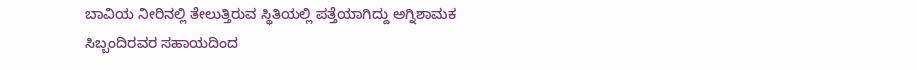ಬಾವಿಯ ನೀರಿನಲ್ಲಿ ತೇಲುತ್ತಿರುವ ಸ್ಥಿತಿಯಲ್ಲಿ ಪತ್ತೆಯಾಗಿದ್ದು ಅಗ್ನಿಶಾಮಕ ಸಿಬ್ಬಂದಿರವರ ಸಹಾಯದಿಂದ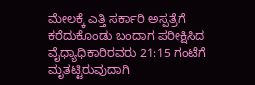ಮೇಲಕ್ಕೆ ಎತ್ತಿ ಸರ್ಕಾರಿ ಅಸ್ಪತ್ರೆಗೆ ಕರೆದುಕೊಂಡು ಬಂದಾಗ ಪರೀಕ್ಷಿಸಿದ ವೈಧ್ಯಾಧಿಕಾರಿರವರು 21:15 ಗಂಟೆಗೆ ಮೃತಟ್ಟಿರುವುದಾಗಿ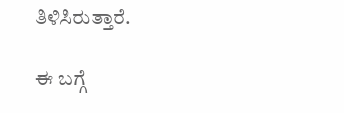ತಿಳಿಸಿರುತ್ತಾರೆ.

ಈ ಬಗ್ಗೆ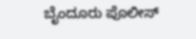ಬೈಂದೂರು ಪೊಲೀಸ್‌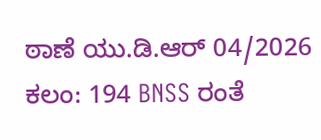ಠಾಣೆ ಯು.ಡಿ.ಆರ್ 04/2026 ಕಲಂ: 194 BNSS ರಂತೆ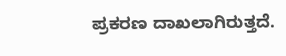ಪ್ರಕರಣ ದಾಖಲಾಗಿರುತ್ತದೆ.